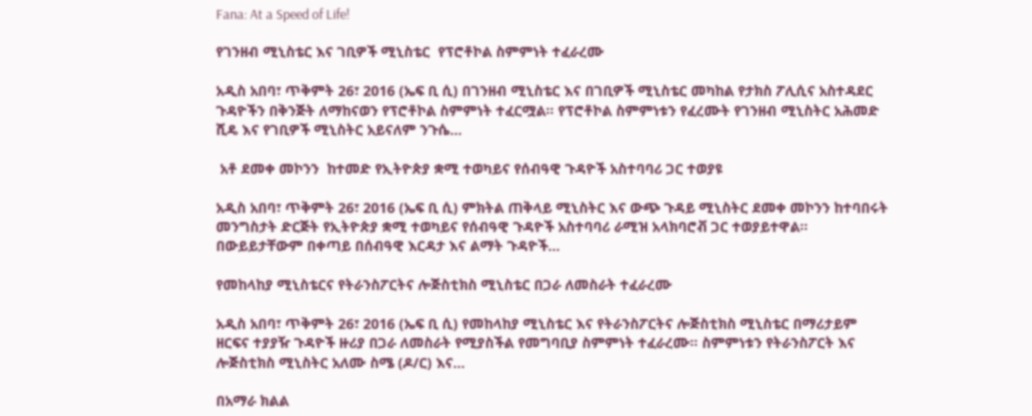Fana: At a Speed of Life!

የገንዘብ ሚኒስቴር እና ገቢዎች ሚኒስቴር  የፕሮቶኮል ስምምነት ተፈራረሙ

አዲስ አበባ፣ ጥቅምት 26፣ 2016 (ኤፍ ቢ ሲ) በገንዘብ ሚኒስቴር እና በገቢዎች ሚኒስቴር መካከል የታክስ ፖሊሲና አስተዳደር ጉዳዮችን በቅንጅት ለማከናወን የፕሮቶኮል ስምምነት ተፈርሟል፡፡ የፕሮቶኮል ስምምነቱን የፈረሙት የገንዘብ ሚኒስትር አሕመድ ሺዴ እና የገቢዎች ሚኒስትር አይናለም ንጉሴ…

 አቶ ደመቀ መኮንን  ከተመድ የኢትዮጵያ ቋሚ ተወካይና የሰብዓዊ ጉዳዮች አስተባባሪ ጋር ተወያዩ

አዲስ አበባ፣ ጥቅምት 26፣ 2016 (ኤፍ ቢ ሲ) ምክትል ጠቅላይ ሚኒስትር እና ውጭ ጉዳይ ሚኒስትር ደመቀ መኮንን ከተባበሩት መንግስታት ድርጅት የኢትዮጵያ ቋሚ ተወካይና የሰብዓዊ ጉዳዮች አስተባባሪ ራሚዝ አላክባሮቭ ጋር ተወያይተዋል፡፡ በውይይታቸውም በቀጣይ በሰብዓዊ እርዳታ እና ልማት ጉዳዮች…

የመከላከያ ሚኒስቴርና የትራንስፖርትና ሎጅስቲክስ ሚኒስቴር በጋራ ለመስራት ተፈራረሙ

አዲስ አበባ፣ ጥቅምት 26፣ 2016 (ኤፍ ቢ ሲ) የመከላከያ ሚኒስቴር እና የትራንስፖርትና ሎጅስቲክስ ሚኒስቴር በማሪታይም ዘርፍና ተያያዥ ጉዳዮች ዙሪያ በጋራ ለመስራት የሚያስችል የመግባቢያ ስምምነት ተፈራረሙ። ስምምነቱን የትራንስፖርት እና ሎጅስቲክስ ሚኒስትር አለሙ ስሜ (ዶ/ር) እና…

በአማራ ክልል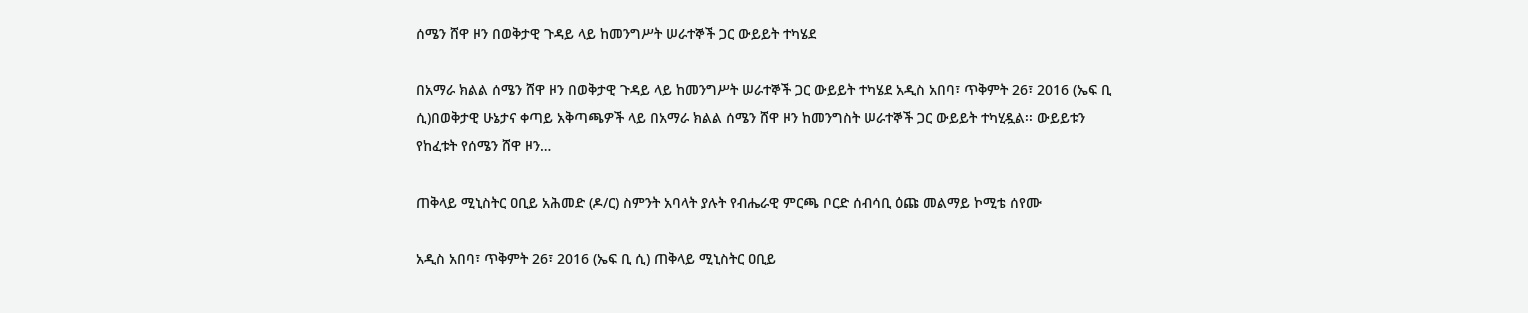ሰሜን ሸዋ ዞን በወቅታዊ ጉዳይ ላይ ከመንግሥት ሠራተኞች ጋር ውይይት ተካሄደ

በአማራ ክልል ሰሜን ሸዋ ዞን በወቅታዊ ጉዳይ ላይ ከመንግሥት ሠራተኞች ጋር ውይይት ተካሄደ አዲስ አበባ፣ ጥቅምት 26፣ 2016 (ኤፍ ቢ ሲ)በወቅታዊ ሁኔታና ቀጣይ አቅጣጫዎች ላይ በአማራ ክልል ሰሜን ሸዋ ዞን ከመንግስት ሠራተኞች ጋር ውይይት ተካሂዷል፡፡ ውይይቱን የከፈቱት የሰሜን ሸዋ ዞን…

ጠቅላይ ሚኒስትር ዐቢይ አሕመድ (ዶ/ር) ስምንት አባላት ያሉት የብሔራዊ ምርጫ ቦርድ ሰብሳቢ ዕጩ መልማይ ኮሚቴ ሰየሙ

አዲስ አበባ፣ ጥቅምት 26፣ 2016 (ኤፍ ቢ ሲ) ጠቅላይ ሚኒስትር ዐቢይ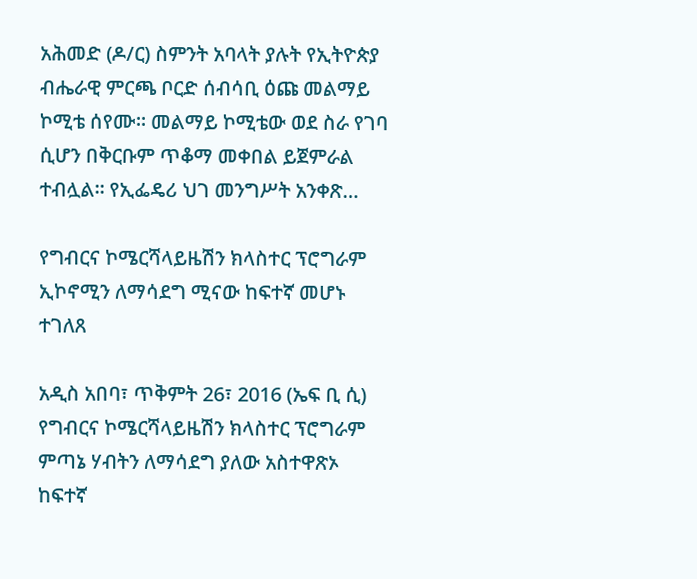አሕመድ (ዶ/ር) ስምንት አባላት ያሉት የኢትዮጵያ ብሔራዊ ምርጫ ቦርድ ሰብሳቢ ዕጩ መልማይ ኮሚቴ ሰየሙ። መልማይ ኮሚቴው ወደ ስራ የገባ ሲሆን በቅርቡም ጥቆማ መቀበል ይጀምራል ተብሏል። የኢፌዴሪ ህገ መንግሥት አንቀጽ…

የግብርና ኮሜርሻላይዜሽን ክላስተር ፕሮግራም ኢኮኖሚን ለማሳደግ ሚናው ከፍተኛ መሆኑ ተገለጸ

አዲስ አበባ፣ ጥቅምት 26፣ 2016 (ኤፍ ቢ ሲ) የግብርና ኮሜርሻላይዜሽን ክላስተር ፕሮግራም ምጣኔ ሃብትን ለማሳደግ ያለው አስተዋጽኦ ከፍተኛ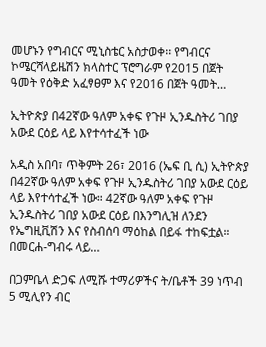መሆኑን የግብርና ሚኒስቴር አስታወቀ፡፡ የግብርና ኮሜርሻላይዜሽን ክላስተር ፕሮግራም የ2015 በጀት ዓመት የዕቅድ አፈፃፀም እና የ2016 በጀት ዓመት…

ኢትዮጵያ በ42ኛው ዓለም አቀፍ የጉዞ ኢንዱስትሪ ገበያ አውደ ርዕይ ላይ እየተሳተፈች ነው

አዲስ አበባ፣ ጥቅምት 26፣ 2016 (ኤፍ ቢ ሲ) ኢትዮጵያ በ42ኛው ዓለም አቀፍ የጉዞ ኢንዱስትሪ ገበያ አውደ ርዕይ ላይ እየተሳተፈች ነው። 42ኛው ዓለም አቀፍ የጉዞ ኢንዱስትሪ ገበያ አውደ ርዕይ በእንግሊዝ ለንደን የኤግዚቪሽን እና የስብሰባ ማዕከል በይፋ ተከፍቷል። በመርሐ-ግብሩ ላይ…

በጋምቤላ ድጋፍ ለሚሹ ተማሪዎችና ት/ቤቶች 39 ነጥብ 5 ሚሊየን ብር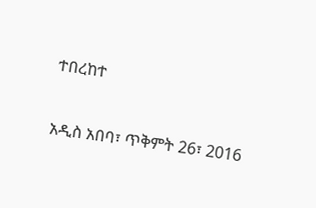ተበረከተ

አዲስ አበባ፣ ጥቅምት 26፣ 2016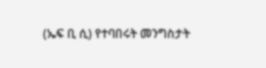(ኤፍ ቢ ሲ) የተባበሩት መንግስታት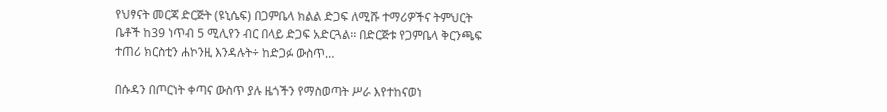የህፃናት መርጃ ድርጅት (ዩኒሴፍ) በጋምቤላ ክልል ድጋፍ ለሚሹ ተማሪዎችና ትምህርት ቤቶች ከ39 ነጥብ 5 ሚሊየን ብር በላይ ድጋፍ አድርጓል፡፡ በድርጅቱ የጋምቤላ ቅርንጫፍ ተጠሪ ክርስቲን ሐኮንዚ እንዳሉት÷ ከድጋፉ ውስጥ…

በሱዳን በጦርነት ቀጣና ውስጥ ያሉ ዜጎችን የማስወጣት ሥራ እየተከናወነ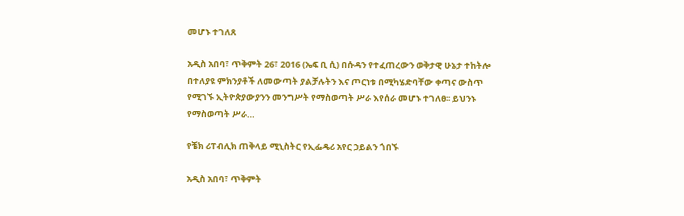መሆኑ ተገለጸ

አዲስ አበባ፣ ጥቅምት 26፣ 2016 (ኤፍ ቢ ሲ) በሱዳን የተፈጠረውን ወቅታዊ ሁኔታ ተከትሎ በተለያዩ ምክንያቶች ለመውጣት ያልቻሉትን እና ጦርነቱ በሚካሄድባቸው ቀጣና ውስጥ የሚገኙ ኢትዮጵያውያንን መንግሥት የማስወጣት ሥራ እየሰራ መሆኑ ተገለፀ፡፡ ይህንኑ የማስወጣት ሥራ…

የቼክ ሪፐብሊክ ጠቅላይ ሚኒስትር የኢፌዴሪ አየር ኃይልን ጎበኙ

አዲስ አበባ፣ ጥቅምት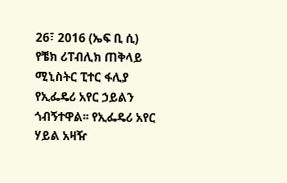26፣ 2016 (ኤፍ ቢ ሲ) የቼክ ሪፐብሊክ ጠቅላይ ሚኒስትር ፒተር ፋሊያ የኢፌዴሪ አየር ኃይልን ጎብኝተዋል፡፡ የኢፌዴሪ አየር ሃይል አዛዥ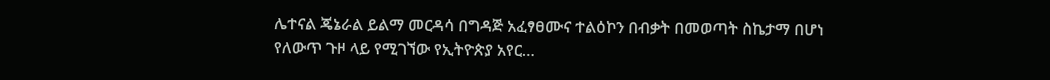ሌተናል ጄኔራል ይልማ መርዳሳ በግዳጅ አፈፃፀሙና ተልዕኮን በብቃት በመወጣት ስኬታማ በሆነ የለውጥ ጉዞ ላይ የሚገኘው የኢትዮጵያ አየር…